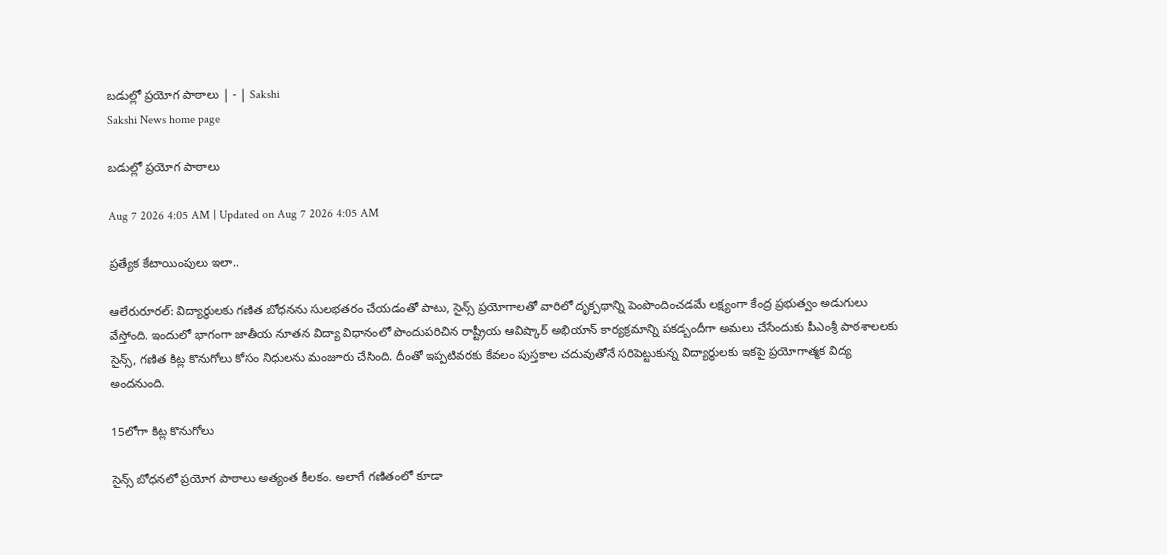బడుల్లో ప్రయోగ పాఠాలు | - | Sakshi
Sakshi News home page

బడుల్లో ప్రయోగ పాఠాలు

Aug 7 2026 4:05 AM | Updated on Aug 7 2026 4:05 AM

ప్రత్యేక కేటాయింపులు ఇలా..

ఆలేరురూరల్‌: విద్యార్థులకు గణిత బోధనను సులభతరం చేయడంతో పాటు, సైన్స్‌ ప్రయోగాలతో వారిలో దృక్పథాన్ని పెంపొందించడమే లక్ష్యంగా కేంద్ర ప్రభుత్వం అడుగులు వేస్తోంది. ఇందులో భాగంగా జాతీయ నూతన విద్యా విధానంలో పొందుపరిచిన రాష్ట్రీయ ఆవిష్కార్‌ అభియాన్‌ కార్యక్రమాన్ని పకడ్బందీగా అమలు చేసేందుకు పీఎంశ్రీ పాఠశాలలకు సైన్స్‌, గణిత కిట్ల కొనుగోలు కోసం నిధులను మంజూరు చేసింది. దీంతో ఇప్పటివరకు కేవలం పుస్తకాల చదువుతోనే సరిపెట్టుకున్న విద్యార్థులకు ఇకపై ప్రయోగాత్మక విద్య అందనుంది.

15లోగా కిట్ల కొనుగోలు

సైన్స్‌ బోధనలో ప్రయోగ పాఠాలు అత్యంత కీలకం. అలాగే గణితంలో కూడా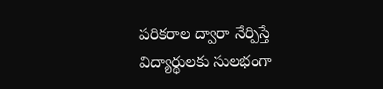పరికరాల ద్వారా నేర్పిస్తే విద్యార్థులకు సులభంగా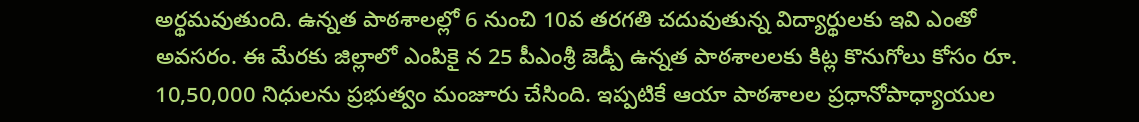అర్థమవుతుంది. ఉన్నత పాఠశాలల్లో 6 నుంచి 10వ తరగతి చదువుతున్న విద్యార్థులకు ఇవి ఎంతో అవసరం. ఈ మేరకు జిల్లాలో ఎంపికై న 25 పీఎంశ్రీ జెడ్పీ ఉన్నత పాఠశాలలకు కిట్ల కొనుగోలు కోసం రూ. 10,50,000 నిధులను ప్రభుత్వం మంజూరు చేసింది. ఇప్పటికే ఆయా పాఠశాలల ప్రధానోపాధ్యాయుల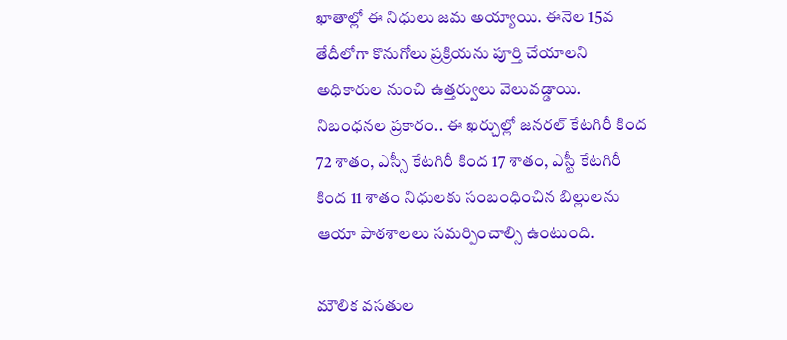ఖాతాల్లో ఈ నిధులు జమ అయ్యాయి. ఈనెల 15వ తేదీలోగా కొనుగోలు ప్రక్రియను పూర్తి చేయాలని అధికారుల నుంచి ఉత్తర్వులు వెలువడ్డాయి. నిబంధనల ప్రకారం.. ఈ ఖర్చుల్లో జనరల్‌ కేటగిరీ కింద 72 శాతం, ఎస్సీ కేటగిరీ కింద 17 శాతం, ఎస్టీ కేటగిరీ కింద 11 శాతం నిధులకు సంబంధించిన బిల్లులను ఆయా పాఠశాలలు సమర్పించాల్సి ఉంటుంది.

మౌలిక వసతుల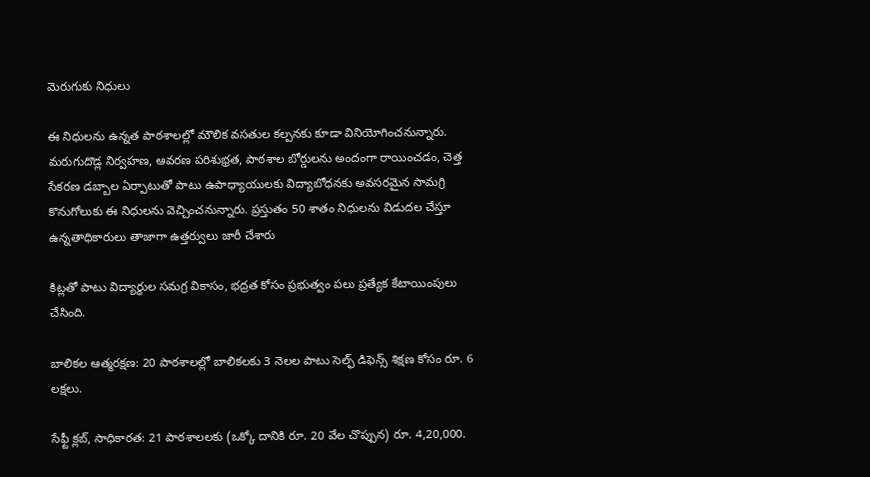మెరుగుకు నిధులు

ఈ నిధులను ఉన్నత పాఠశాలల్లో మౌలిక వసతుల కల్పనకు కూడా వినియోగించనున్నారు. మరుగుదొడ్ల నిర్వహణ, ఆవరణ పరిశుభ్రత, పాఠశాల బోర్డులను అందంగా రాయించడం, చెత్త సేకరణ డబ్బాల ఏర్పాటుతో పాటు ఉపాధ్యాయులకు విద్యాబోధనకు అవసరమైన సామగ్రి కొనుగోలుకు ఈ నిధులను వెచ్చించనున్నారు. ప్రస్తుతం 50 శాతం నిధులను విడుదల చేస్తూ ఉన్నతాధికారులు తాజాగా ఉత్తర్వులు జారీ చేశారు

కిట్లతో పాటు విద్యార్థుల సమగ్ర వికాసం, భద్రత కోసం ప్రభుత్వం పలు ప్రత్యేక కేటాయింపులు చేసింది.

బాలికల ఆత్మరక్షణ: 20 పాఠశాలల్లో బాలికలకు 3 నెలల పాటు సెల్ఫ్‌ డిఫెన్స్‌ శిక్షణ కోసం రూ. 6 లక్షలు.

సేఫ్టీ క్లబ్‌, సాధికారత: 21 పాఠశాలలకు (ఒక్కో దానికి రూ. 20 వేల చొప్పున) రూ. 4,20,000.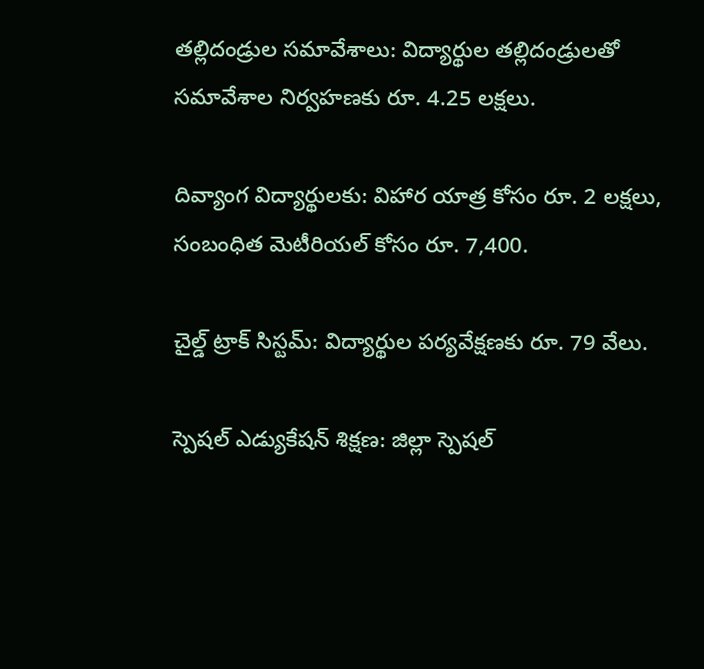తల్లిదండ్రుల సమావేశాలు: విద్యార్థుల తల్లిదండ్రులతో సమావేశాల నిర్వహణకు రూ. 4.25 లక్షలు.

దివ్యాంగ విద్యార్థులకు: విహార యాత్ర కోసం రూ. 2 లక్షలు, సంబంధిత మెటీరియల్‌ కోసం రూ. 7,400.

చైల్డ్‌ ట్రాక్‌ సిస్టమ్‌: విద్యార్థుల పర్యవేక్షణకు రూ. 79 వేలు.

స్పెషల్‌ ఎడ్యుకేషన్‌ శిక్షణ: జిల్లా స్పెషల్‌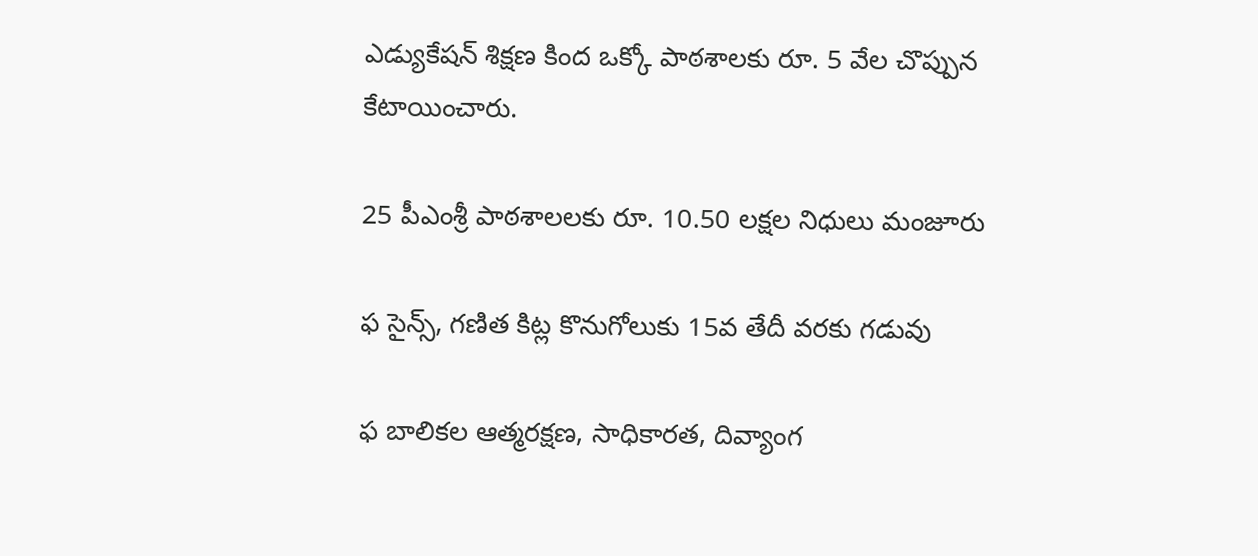ఎడ్యుకేషన్‌ శిక్షణ కింద ఒక్కో పాఠశాలకు రూ. 5 వేల చొప్పున కేటాయించారు.

25 పీఎంశ్రీ పాఠశాలలకు రూ. 10.50 లక్షల నిధులు మంజూరు

ఫ సైన్స్‌, గణిత కిట్ల కొనుగోలుకు 15వ తేదీ వరకు గడువు

ఫ బాలికల ఆత్మరక్షణ, సాధికారత, దివ్యాంగ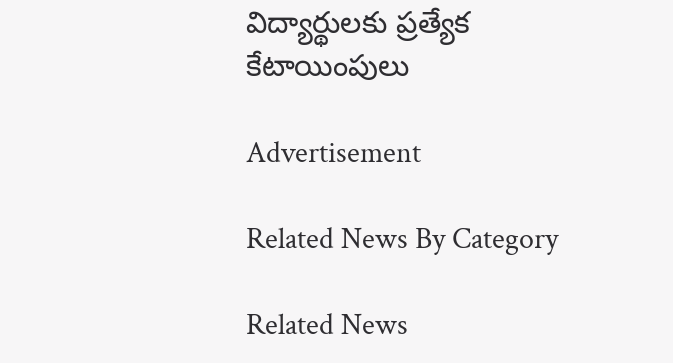విద్యార్థులకు ప్రత్యేక కేటాయింపులు

Advertisement

Related News By Category

Related News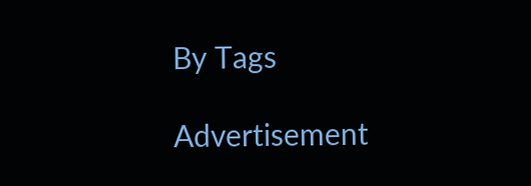By Tags

Advertisement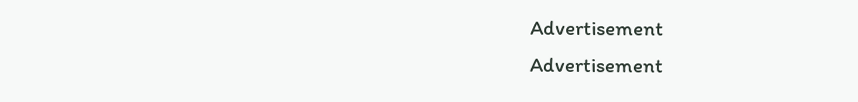Advertisement
Advertisement